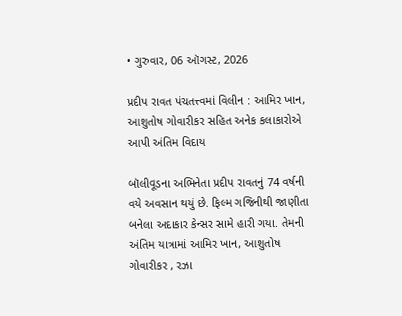• ગુરુવાર, 06 ઑગસ્ટ, 2026

પ્રદીપ રાવત પંચતત્ત્વમાં વિલીન : આમિર ખાન, આશુતોષ ગોવારીકર સહિત અનેક કલાકારોએ આપી અંતિમ વિદાય

બૉલીવૂડના અભિનેતા પ્રદીપ રાવતનું 74 વર્ષની વયે અવસાન થયું છે. ફિલ્મ ગજિનીથી જાણીતા બનેલા અદાકાર કેન્સર સામે હારી ગયા. તેમની અંતિમ યાત્રામાં આમિર ખાન, આશુતોષ ગોવારીકર , રઝા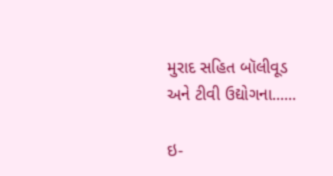મુરાદ સહિત બૉલીવૂડ અને ટીવી ઉદ્યોગના......

ઇ-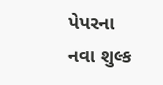પેપરના નવા શુલ્ક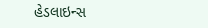હેડલાઇન્સ